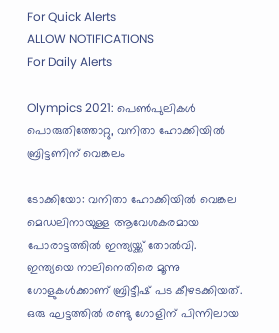For Quick Alerts
ALLOW NOTIFICATIONS
For Daily Alerts

Olympics 2021: പെണ്‍പുലികള്‍ പൊരുതിത്തോറ്റു, വനിതാ ഹോക്കിയില്‍ ബ്രിട്ടണിന് വെങ്കലം

ടോക്കിയോ: വനിതാ ഹോക്കിയില്‍ വെങ്കല മെഡലിനായുള്ള ആവേശകരമായ പോരാട്ടത്തില്‍ ഇന്ത്യയ്ക്ക് തോല്‍വി. ഇന്ത്യയെ നാലിനെതിരെ മൂന്നു ഗോളുകള്‍ക്കാണ് ബ്രിട്ടീഷ് പട കീഴടക്കിയത്. ഒരു ഘട്ടത്തില്‍ രണ്ടു ഗോളിന് പിന്നിലായ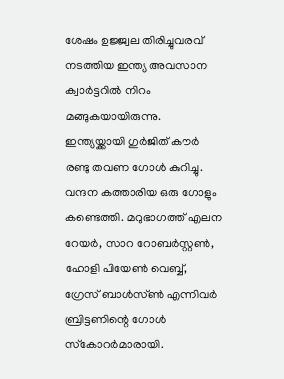ശേഷം ഉജ്ജ്വല തിരിച്ചുവരവ് നടത്തിയ ഇന്ത്യ അവസാന ക്വാര്‍ട്ടറില്‍ നിറം മങ്ങുകയായിരുന്നു. ഇന്ത്യയ്ക്കായി ഗുര്‍ജിത് കൗര്‍ രണ്ടു തവണ ഗോള്‍ കുറിച്ചു. വന്ദന കത്താരിയ ഒരു ഗോളും കണ്ടെത്തി. മറുഭാഗത്ത് എലന റേയര്‍, സാറ റോബര്‍സ്റ്റണ്‍, ഹോളി പിയേണ്‍ വെബ്ബ്, ഗ്രേസ് ബാള്‍സ്ണ്‍ എന്നിവര്‍ ബ്രിട്ടണിന്റെ ഗോള്‍ സ്‌കോറര്‍മാരായി.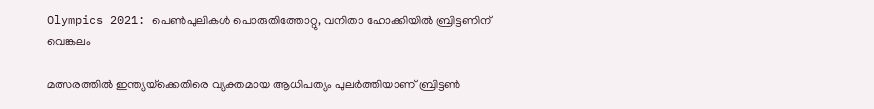Olympics 2021: പെണ്‍പുലികള്‍ പൊരുതിത്തോറ്റു, വനിതാ ഹോക്കിയില്‍ ബ്രിട്ടണിന് വെങ്കലം

മത്സരത്തില്‍ ഇന്ത്യയ്‌ക്കെതിരെ വ്യക്തമായ ആധിപത്യം പുലര്‍ത്തിയാണ് ബ്രിട്ടണ്‍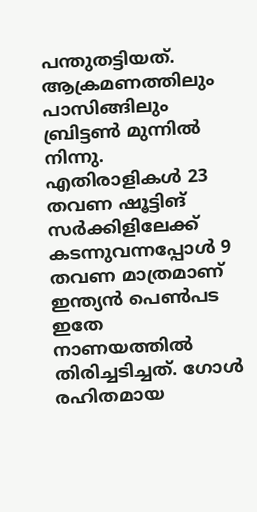പന്തുതട്ടിയത്. ആക്രമണത്തിലും പാസിങ്ങിലും ബ്രിട്ടണ്‍ മുന്നില്‍ നിന്നു. എതിരാളികള്‍ 23 തവണ ഷൂട്ടിങ് സര്‍ക്കിളിലേക്ക് കടന്നുവന്നപ്പോള്‍ 9 തവണ മാത്രമാണ് ഇന്ത്യന്‍ പെണ്‍പട ഇതേ നാണയത്തില്‍ തിരിച്ചടിച്ചത്. ഗോള്‍ രഹിതമായ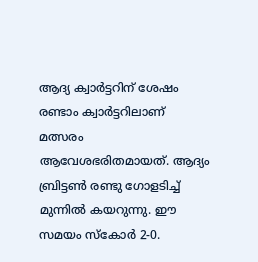ആദ്യ ക്വാര്‍ട്ടറിന് ശേഷം രണ്ടാം ക്വാര്‍ട്ടറിലാണ് മത്സരം ആവേശഭരിതമായത്. ആദ്യം ബ്രിട്ടണ്‍ രണ്ടു ഗോളടിച്ച് മുന്നില്‍ കയറുന്നു. ഈ സമയം സ്‌കോര്‍ 2-0.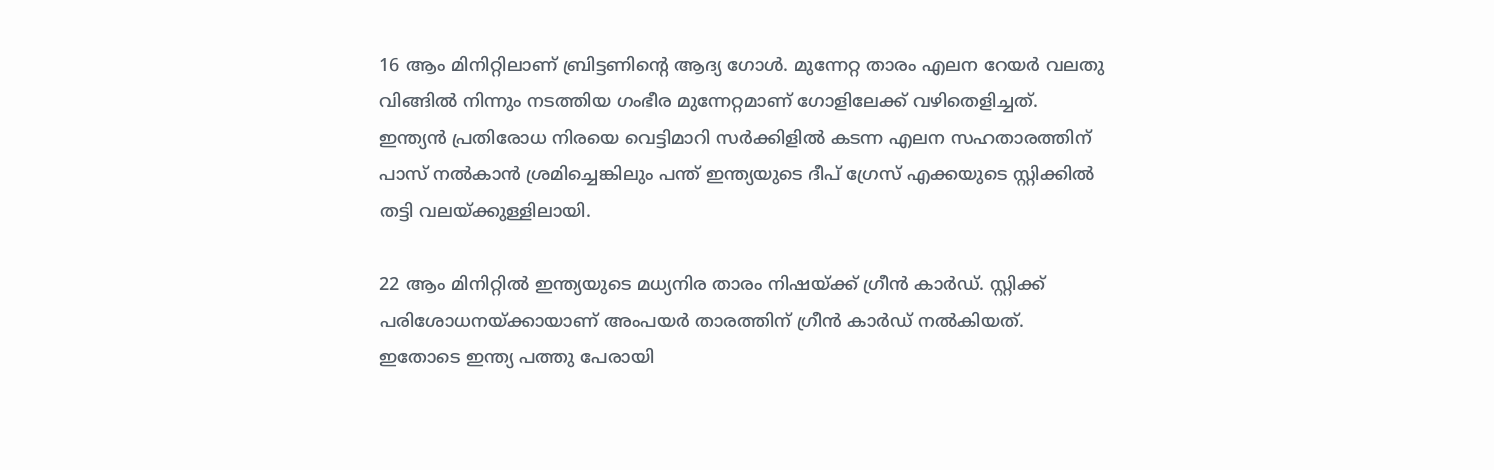16 ആം മിനിറ്റിലാണ് ബ്രിട്ടണിന്റെ ആദ്യ ഗോള്‍. മുന്നേറ്റ താരം എലന റേയര്‍ വലതു വിങ്ങില്‍ നിന്നും നടത്തിയ ഗംഭീര മുന്നേറ്റമാണ് ഗോളിലേക്ക് വഴിതെളിച്ചത്. ഇന്ത്യന്‍ പ്രതിരോധ നിരയെ വെട്ടിമാറി സര്‍ക്കിളില്‍ കടന്ന എലന സഹതാരത്തിന് പാസ് നല്‍കാന്‍ ശ്രമിച്ചെങ്കിലും പന്ത് ഇന്ത്യയുടെ ദീപ് ഗ്രേസ് എക്കയുടെ സ്റ്റിക്കില്‍ തട്ടി വലയ്ക്കുള്ളിലായി.

22 ആം മിനിറ്റില്‍ ഇന്ത്യയുടെ മധ്യനിര താരം നിഷയ്ക്ക് ഗ്രീന്‍ കാര്‍ഡ്. സ്റ്റിക്ക് പരിശോധനയ്ക്കായാണ് അംപയര്‍ താരത്തിന് ഗ്രീന്‍ കാര്‍ഡ് നല്‍കിയത്. ഇതോടെ ഇന്ത്യ പത്തു പേരായി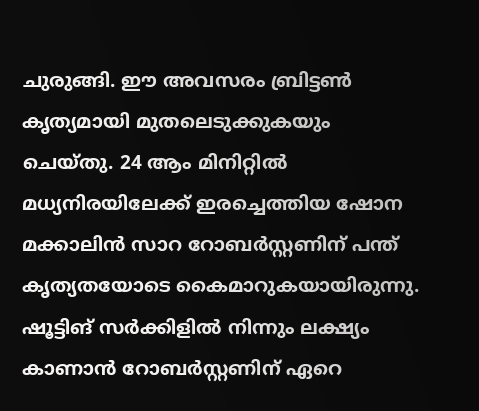ചുരുങ്ങി. ഈ അവസരം ബ്രിട്ടണ്‍ കൃത്യമായി മുതലെടുക്കുകയും ചെയ്തു. 24 ആം മിനിറ്റില്‍ മധ്യനിരയിലേക്ക് ഇരച്ചെത്തിയ ഷോന മക്കാലിന്‍ സാറ റോബര്‍സ്റ്റണിന് പന്ത് കൃത്യതയോടെ കൈമാറുകയായിരുന്നു. ഷൂട്ടിങ് സര്‍ക്കിളില്‍ നിന്നും ലക്ഷ്യം കാണാന്‍ റോബര്‍സ്റ്റണിന് ഏറെ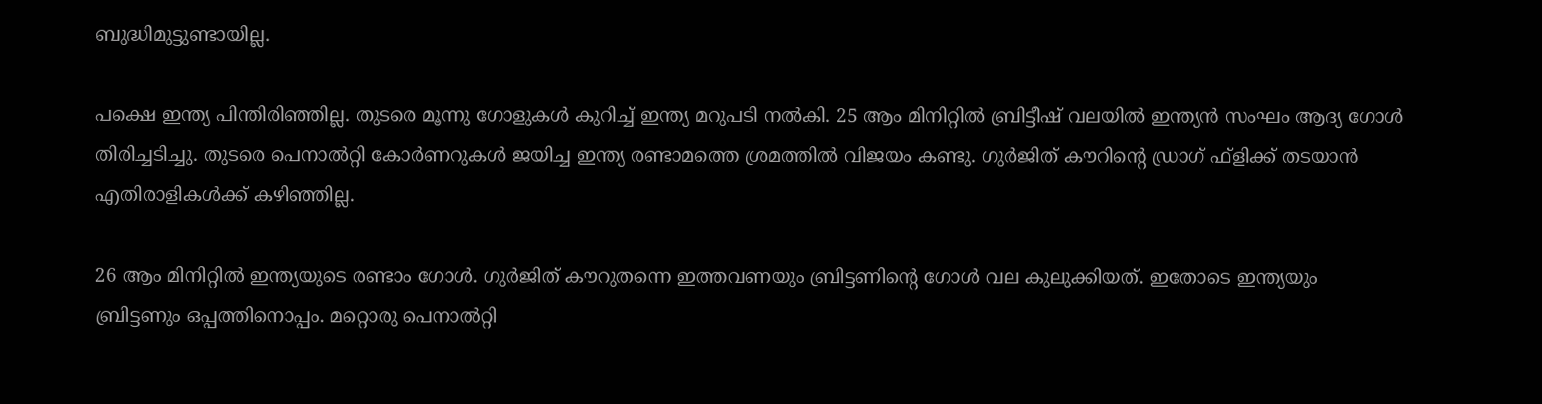ബുദ്ധിമുട്ടുണ്ടായില്ല.

പക്ഷെ ഇന്ത്യ പിന്തിരിഞ്ഞില്ല. തുടരെ മൂന്നു ഗോളുകള്‍ കുറിച്ച് ഇന്ത്യ മറുപടി നല്‍കി. 25 ആം മിനിറ്റില്‍ ബ്രിട്ടീഷ് വലയില്‍ ഇന്ത്യന്‍ സംഘം ആദ്യ ഗോള്‍ തിരിച്ചടിച്ചു. തുടരെ പെനാല്‍റ്റി കോര്‍ണറുകള്‍ ജയിച്ച ഇന്ത്യ രണ്ടാമത്തെ ശ്രമത്തില്‍ വിജയം കണ്ടു. ഗുര്‍ജിത് കൗറിന്റെ ഡ്രാഗ് ഫ്‌ളിക്ക് തടയാന്‍ എതിരാളികള്‍ക്ക് കഴിഞ്ഞില്ല.

26 ആം മിനിറ്റില്‍ ഇന്ത്യയുടെ രണ്ടാം ഗോള്‍. ഗുര്‍ജിത് കൗറുതന്നെ ഇത്തവണയും ബ്രിട്ടണിന്റെ ഗോള്‍ വല കുലുക്കിയത്. ഇതോടെ ഇന്ത്യയും ബ്രിട്ടണും ഒപ്പത്തിനൊപ്പം. മറ്റൊരു പെനാല്‍റ്റി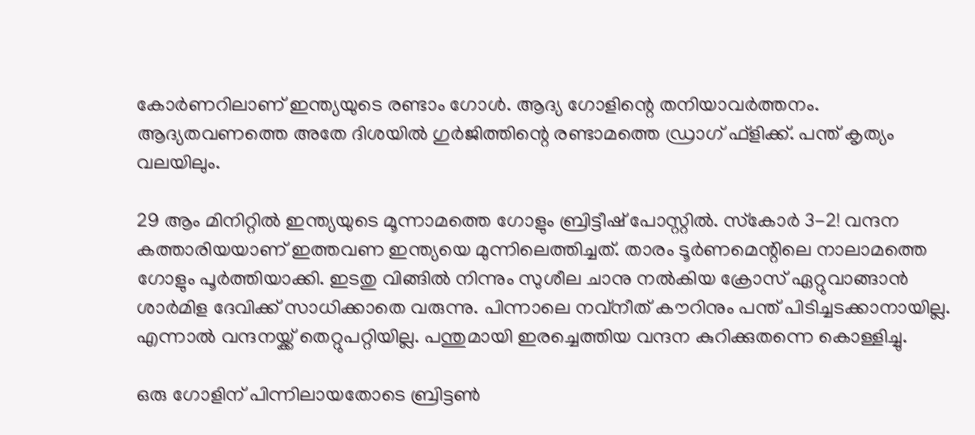കോര്‍ണറിലാണ് ഇന്ത്യയുടെ രണ്ടാം ഗോള്‍. ആദ്യ ഗോളിന്റെ തനിയാവര്‍ത്തനം. ആദ്യതവണത്തെ അതേ ദിശയില്‍ ഗുര്‍ജിത്തിന്റെ രണ്ടാമത്തെ ഡ്രാഗ് ഫ്‌ളിക്ക്. പന്ത് കൃത്യം വലയിലും.

29 ആം മിനിറ്റില്‍ ഇന്ത്യയുടെ മൂന്നാമത്തെ ഗോളും ബ്രിട്ടീഷ് പോസ്റ്റില്‍. സ്‌കോര്‍ 3-2! വന്ദന കത്താരിയയാണ് ഇത്തവണ ഇന്ത്യയെ മുന്നിലെത്തിച്ചത്. താരം ടൂര്‍ണമെന്റിലെ നാലാമത്തെ ഗോളും പൂര്‍ത്തിയാക്കി. ഇടതു വിങ്ങില്‍ നിന്നും സുശീല ചാനു നല്‍കിയ ക്രോസ് ഏറ്റുവാങ്ങാന്‍ ശാര്‍മിള ദേവിക്ക് സാധിക്കാതെ വരുന്നു. പിന്നാലെ നവ്‌നീത് കൗറിനും പന്ത് പിടിച്ചടക്കാനായില്ല. എന്നാല്‍ വന്ദനയ്ക്ക് തെറ്റുപറ്റിയില്ല. പന്തുമായി ഇരച്ചെത്തിയ വന്ദന കുറിക്കുതന്നെ കൊള്ളിച്ചു.

ഒരു ഗോളിന് പിന്നിലായതോടെ ബ്രിട്ടണ്‍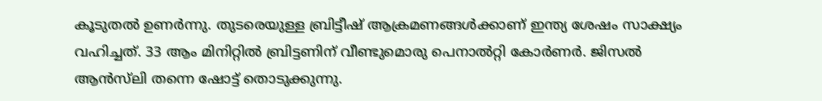കൂടുതല്‍ ഉണര്‍ന്നു. തുടരെയുള്ള ബ്രിട്ടീഷ് ആക്രമണങ്ങള്‍ക്കാണ് ഇന്ത്യ ശേഷം സാക്ഷ്യം വഹിച്ചത്. 33 ആം മിനിറ്റില്‍ ബ്രിട്ടണിന് വീണ്ടുമൊരു പെനാല്‍റ്റി കോര്‍ണര്‍. ജിസല്‍ ആന്‍സ്‌ലി തന്നെ ഷോട്ട് തൊടുക്കുന്നു.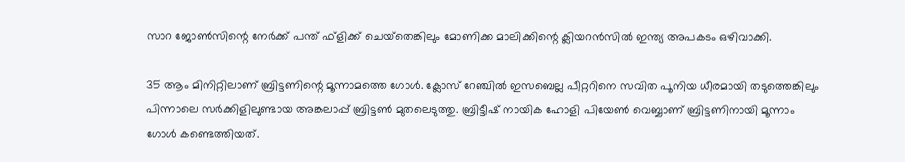സാറ ജോണ്‍സിന്റെ നേര്‍ക്ക് പന്ത് ഫ്‌ളിക്ക് ചെയ്‌തെങ്കിലും മോണിക്ക മാലിക്കിന്റെ ക്ലിയറന്‍സില്‍ ഇന്ത്യ അപകടം ഒഴിവാക്കി.

35 ആം മിനിറ്റിലാണ് ബ്രിട്ടണിന്റെ മൂന്നാമത്തെ ഗോള്‍. ക്ലോസ് റേഞ്ചില്‍ ഇസബെല്ല പീറ്ററിനെ സവിത പൂനിയ ധീരമായി തടുത്തെങ്കിലും പിന്നാലെ സര്‍ക്കിളിലുണ്ടായ അങ്കലാപ്പ് ബ്രിട്ടണ്‍ മുതലെടുത്തു. ബ്രിട്ടീഷ് നായിക ഹോളി പിയേണ്‍ വെബ്ബാണ് ബ്രിട്ടണിനായി മൂന്നാം ഗോള്‍ കണ്ടെത്തിയത്.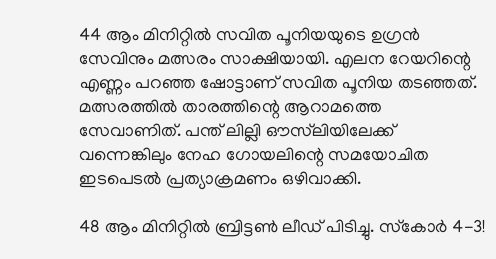44 ആം മിനിറ്റില്‍ സവിത പൂനിയയുടെ ഉഗ്രന്‍ സേവിനും മത്സരം സാക്ഷിയായി. എലന റേയറിന്റെ എണ്ണം പറഞ്ഞ ഷോട്ടാണ് സവിത പൂനിയ തടഞ്ഞത്. മത്സരത്തില്‍ താരത്തിന്റെ ആറാമത്തെ സേവാണിത്. പന്ത് ലില്ലി ഔസ്‌ലിയിലേക്ക് വന്നെങ്കിലും നേഹ ഗോയലിന്റെ സമയോചിത ഇടപെടല്‍ പ്രത്യാക്രമണം ഒഴിവാക്കി.

48 ആം മിനിറ്റില്‍ ബ്രിട്ടണ്‍ ലീഡ് പിടിച്ചു. സ്‌കോര്‍ 4-3!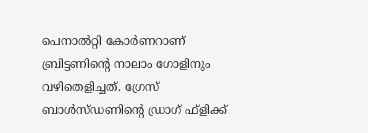പെനാല്‍റ്റി കോര്‍ണറാണ് ബ്രിട്ടണിന്റെ നാലാം ഗോളിനും വഴിതെളിച്ചത്. ഗ്രേസ് ബാള്‍സ്ഡണിന്റെ ഡ്രാഗ് ഫ്‌ളിക്ക്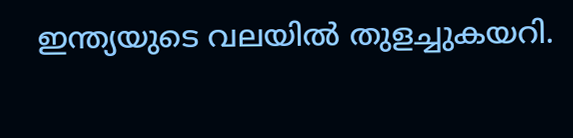ഇന്ത്യയുടെ വലയില്‍ തുളച്ചുകയറി.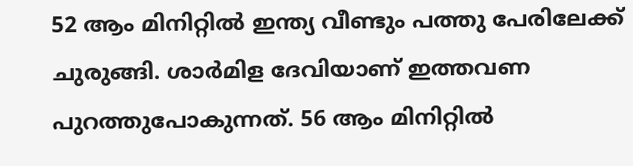52 ആം മിനിറ്റില്‍ ഇന്ത്യ വീണ്ടും പത്തു പേരിലേക്ക് ചുരുങ്ങി. ശാര്‍മിള ദേവിയാണ് ഇത്തവണ പുറത്തുപോകുന്നത്. 56 ആം മിനിറ്റില്‍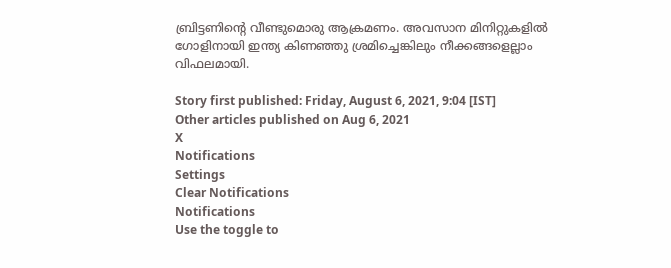ബ്രിട്ടണിന്റെ വീണ്ടുമൊരു ആക്രമണം. അവസാന മിനിറ്റുകളില്‍ ഗോളിനായി ഇന്ത്യ കിണഞ്ഞു ശ്രമിച്ചെങ്കിലും നീക്കങ്ങളെല്ലാം വിഫലമായി.

Story first published: Friday, August 6, 2021, 9:04 [IST]
Other articles published on Aug 6, 2021
X
Notifications
Settings
Clear Notifications
Notifications
Use the toggle to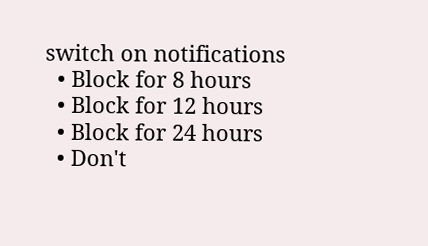switch on notifications
  • Block for 8 hours
  • Block for 12 hours
  • Block for 24 hours
  • Don't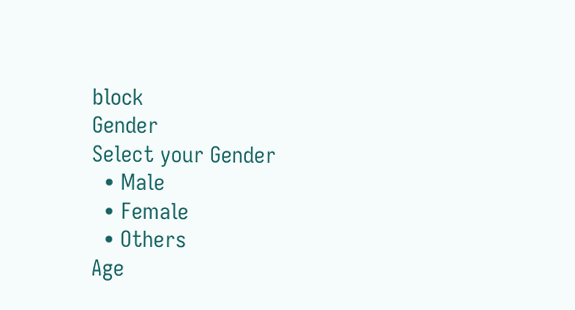block
Gender
Select your Gender
  • Male
  • Female
  • Others
Age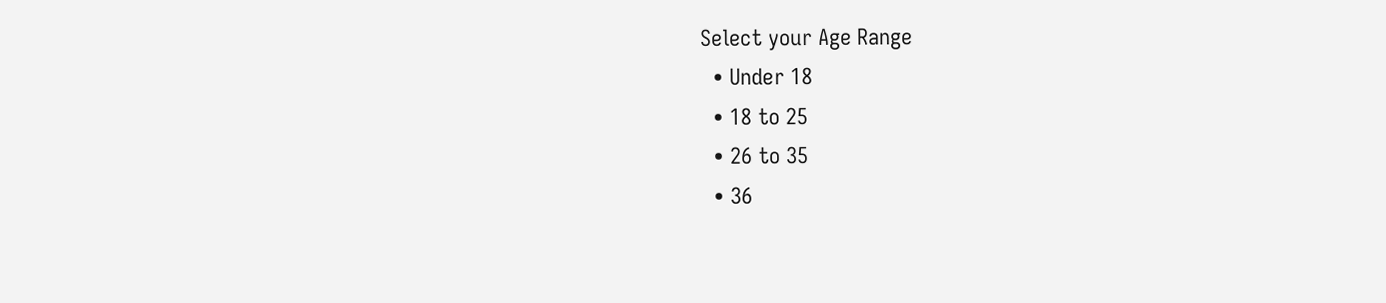Select your Age Range
  • Under 18
  • 18 to 25
  • 26 to 35
  • 36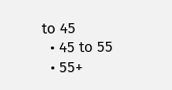to 45
  • 45 to 55
  • 55+